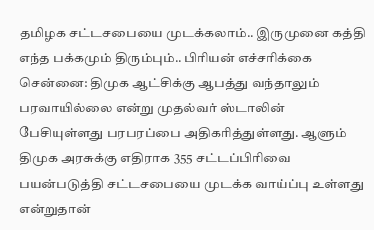தமிழக சட்டசபையை முடக்கலாம்.. இருமுனை கத்தி எந்த பக்கமும் திரும்பும்.. பிரியன் எச்சரிக்கை
சென்னை: திமுக ஆட்சிக்கு ஆபத்து வந்தாலும் பரவாயில்லை என்று முதல்வர் ஸ்டாலின் பேசியுள்ளது பரபரப்பை அதிகரித்துள்ளது. ஆளும் திமுக அரசுக்கு எதிராக 355 சட்டப்பிரிவை பயன்படுத்தி சட்டசபையை முடக்க வாய்ப்பு உள்ளது என்றுதான்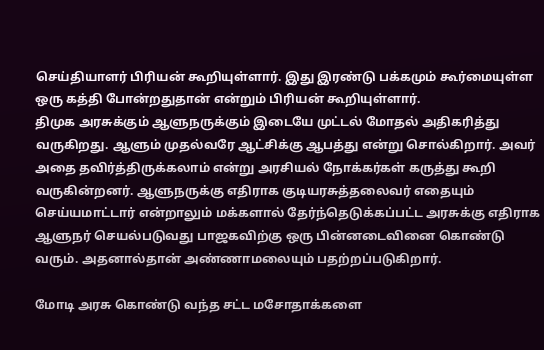செய்தியாளர் பிரியன் கூறியுள்ளார். இது இரண்டு பக்கமும் கூர்மையுள்ள ஒரு கத்தி போன்றதுதான் என்றும் பிரியன் கூறியுள்ளார்.
திமுக அரசுக்கும் ஆளுநருக்கும் இடையே முட்டல் மோதல் அதிகரித்து வருகிறது. ஆளும் முதல்வரே ஆட்சிக்கு ஆபத்து என்று சொல்கிறார். அவர் அதை தவிர்த்திருக்கலாம் என்று அரசியல் நோக்கர்கள் கருத்து கூறி வருகின்றனர். ஆளுநருக்கு எதிராக குடியரசுத்தலைவர் எதையும் செய்யமாட்டார் என்றாலும் மக்களால் தேர்ந்தெடுக்கப்பட்ட அரசுக்கு எதிராக ஆளுநர் செயல்படுவது பாஜகவிற்கு ஒரு பின்னடைவினை கொண்டு வரும். அதனால்தான் அண்ணாமலையும் பதற்றப்படுகிறார்.

மோடி அரசு கொண்டு வந்த சட்ட மசோதாக்களை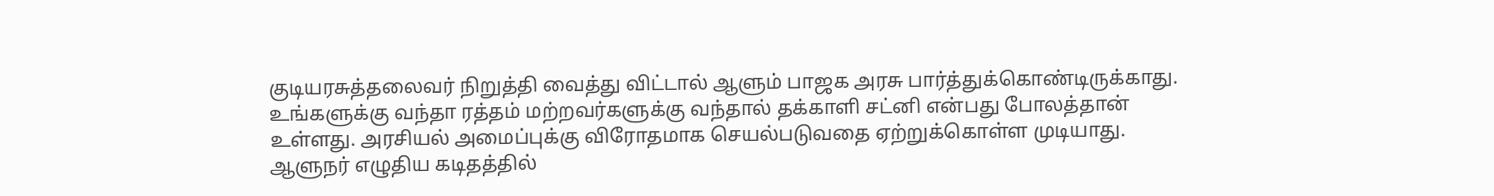குடியரசுத்தலைவர் நிறுத்தி வைத்து விட்டால் ஆளும் பாஜக அரசு பார்த்துக்கொண்டிருக்காது.
உங்களுக்கு வந்தா ரத்தம் மற்றவர்களுக்கு வந்தால் தக்காளி சட்னி என்பது போலத்தான் உள்ளது. அரசியல் அமைப்புக்கு விரோதமாக செயல்படுவதை ஏற்றுக்கொள்ள முடியாது. ஆளுநர் எழுதிய கடிதத்தில்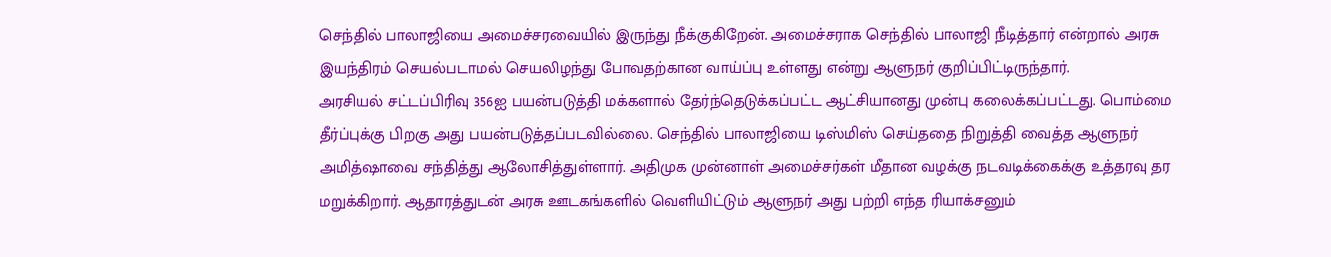செந்தில் பாலாஜியை அமைச்சரவையில் இருந்து நீக்குகிறேன். அமைச்சராக செந்தில் பாலாஜி நீடித்தார் என்றால் அரசு இயந்திரம் செயல்படாமல் செயலிழந்து போவதற்கான வாய்ப்பு உள்ளது என்று ஆளுநர் குறிப்பிட்டிருந்தார்.
அரசியல் சட்டப்பிரிவு 356ஐ பயன்படுத்தி மக்களால் தேர்ந்தெடுக்கப்பட்ட ஆட்சியானது முன்பு கலைக்கப்பட்டது. பொம்மை தீர்ப்புக்கு பிறகு அது பயன்படுத்தப்படவில்லை. செந்தில் பாலாஜியை டிஸ்மிஸ் செய்ததை நிறுத்தி வைத்த ஆளுநர் அமித்ஷாவை சந்தித்து ஆலோசித்துள்ளார். அதிமுக முன்னாள் அமைச்சர்கள் மீதான வழக்கு நடவடிக்கைக்கு உத்தரவு தர மறுக்கிறார். ஆதாரத்துடன் அரசு ஊடகங்களில் வெளியிட்டும் ஆளுநர் அது பற்றி எந்த ரியாக்சனும்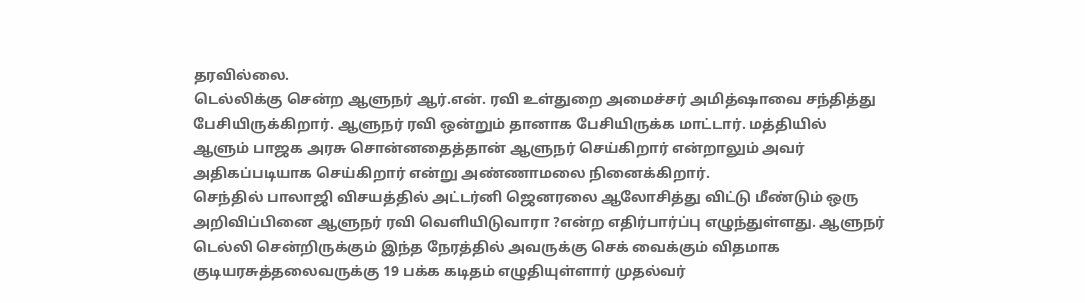தரவில்லை.
டெல்லிக்கு சென்ற ஆளுநர் ஆர்.என். ரவி உள்துறை அமைச்சர் அமித்ஷாவை சந்தித்து பேசியிருக்கிறார். ஆளுநர் ரவி ஒன்றும் தானாக பேசியிருக்க மாட்டார். மத்தியில் ஆளும் பாஜக அரசு சொன்னதைத்தான் ஆளுநர் செய்கிறார் என்றாலும் அவர் அதிகப்படியாக செய்கிறார் என்று அண்ணாமலை நினைக்கிறார்.
செந்தில் பாலாஜி விசயத்தில் அட்டர்னி ஜெனரலை ஆலோசித்து விட்டு மீண்டும் ஒரு அறிவிப்பினை ஆளுநர் ரவி வெளியிடுவாரா ?என்ற எதிர்பார்ப்பு எழுந்துள்ளது. ஆளுநர் டெல்லி சென்றிருக்கும் இந்த நேரத்தில் அவருக்கு செக் வைக்கும் விதமாக குடியரசுத்தலைவருக்கு 19 பக்க கடிதம் எழுதியுள்ளார் முதல்வர்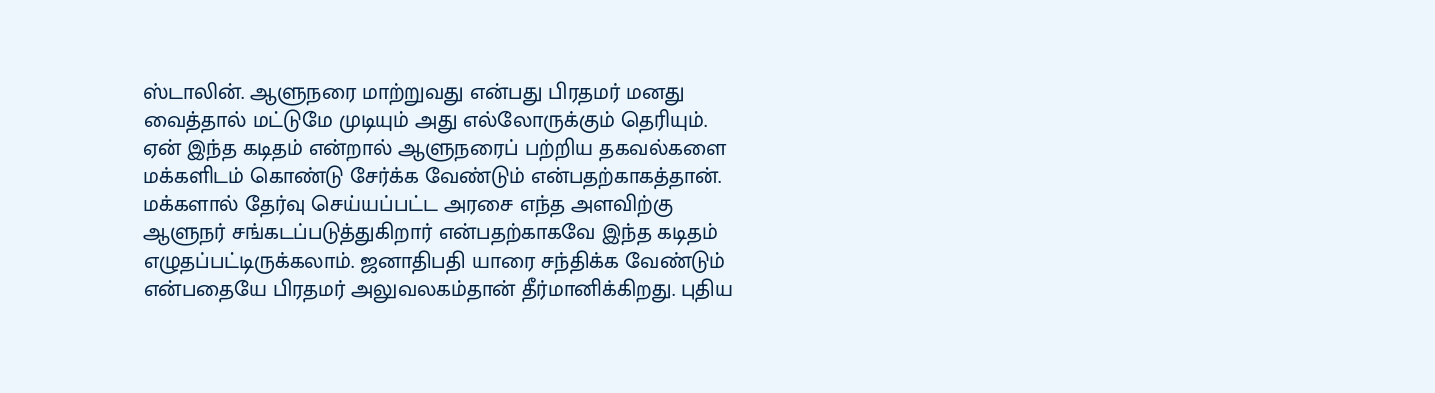ஸ்டாலின். ஆளுநரை மாற்றுவது என்பது பிரதமர் மனது வைத்தால் மட்டுமே முடியும் அது எல்லோருக்கும் தெரியும். ஏன் இந்த கடிதம் என்றால் ஆளுநரைப் பற்றிய தகவல்களை மக்களிடம் கொண்டு சேர்க்க வேண்டும் என்பதற்காகத்தான்.
மக்களால் தேர்வு செய்யப்பட்ட அரசை எந்த அளவிற்கு ஆளுநர் சங்கடப்படுத்துகிறார் என்பதற்காகவே இந்த கடிதம் எழுதப்பட்டிருக்கலாம். ஜனாதிபதி யாரை சந்திக்க வேண்டும் என்பதையே பிரதமர் அலுவலகம்தான் தீர்மானிக்கிறது. புதிய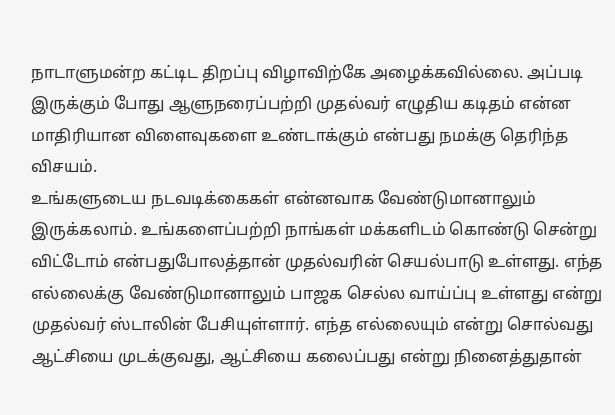நாடாளுமன்ற கட்டிட திறப்பு விழாவிற்கே அழைக்கவில்லை. அப்படி இருக்கும் போது ஆளுநரைப்பற்றி முதல்வர் எழுதிய கடிதம் என்ன மாதிரியான விளைவுகளை உண்டாக்கும் என்பது நமக்கு தெரிந்த விசயம்.
உங்களுடைய நடவடிக்கைகள் என்னவாக வேண்டுமானாலும் இருக்கலாம். உங்களைப்பற்றி நாங்கள் மக்களிடம் கொண்டு சென்று விட்டோம் என்பதுபோலத்தான் முதல்வரின் செயல்பாடு உள்ளது. எந்த எல்லைக்கு வேண்டுமானாலும் பாஜக செல்ல வாய்ப்பு உள்ளது என்று முதல்வர் ஸ்டாலின் பேசியுள்ளார். எந்த எல்லையும் என்று சொல்வது ஆட்சியை முடக்குவது, ஆட்சியை கலைப்பது என்று நினைத்துதான்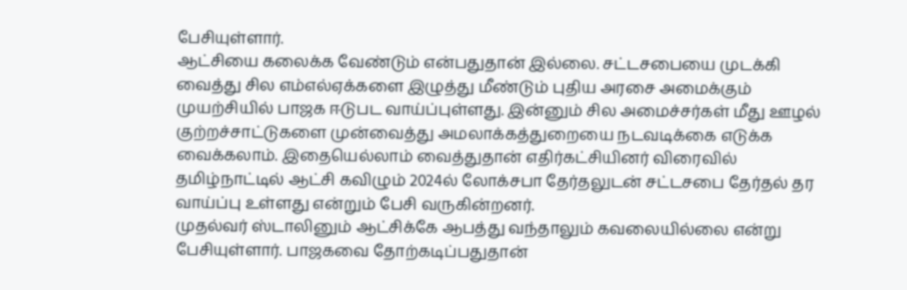பேசியுள்ளார்.
ஆட்சியை கலைக்க வேண்டும் என்பதுதான் இல்லை. சட்டசபையை முடக்கி வைத்து சில எம்எல்ஏக்களை இழுத்து மீண்டும் புதிய அரசை அமைக்கும் முயற்சியில் பாஜக ஈடுபட வாய்ப்புள்ளது. இன்னும் சில அமைச்சர்கள் மீது ஊழல் குற்றச்சாட்டுகளை முன்வைத்து அமலாக்கத்துறையை நடவடிக்கை எடுக்க வைக்கலாம். இதையெல்லாம் வைத்துதான் எதிர்கட்சியினர் விரைவில் தமிழ்நாட்டில் ஆட்சி கவிழும் 2024ல் லோக்சபா தேர்தலுடன் சட்டசபை தேர்தல் தர வாய்ப்பு உள்ளது என்றும் பேசி வருகின்றனர்.
முதல்வர் ஸ்டாலினும் ஆட்சிக்கே ஆபத்து வந்தாலும் கவலையில்லை என்று பேசியுள்ளார். பாஜகவை தோற்கடிப்பதுதான்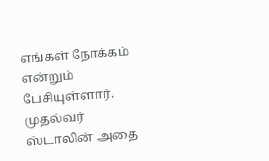எங்கள் நோக்கம் என்றும் பேசியுள்ளார். முதல்வர் ஸ்டாலின் அதை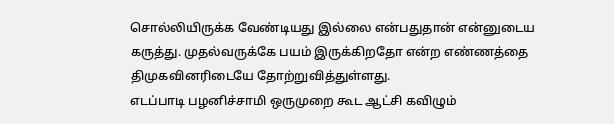சொல்லியிருக்க வேண்டியது இல்லை என்பதுதான் என்னுடைய கருத்து. முதல்வருக்கே பயம் இருக்கிறதோ என்ற எண்ணத்தை திமுகவினரிடையே தோற்றுவித்துள்ளது.
எடப்பாடி பழனிச்சாமி ஒருமுறை கூட ஆட்சி கவிழும்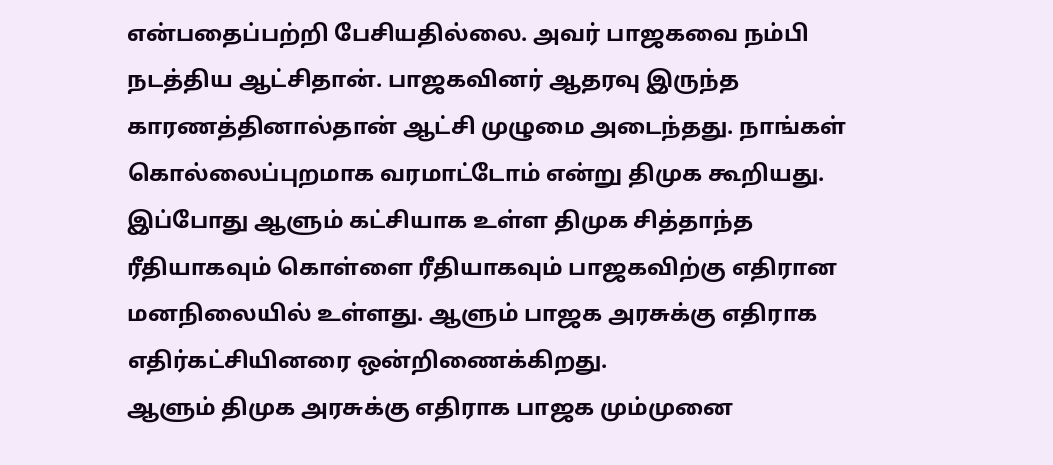என்பதைப்பற்றி பேசியதில்லை. அவர் பாஜகவை நம்பி நடத்திய ஆட்சிதான். பாஜகவினர் ஆதரவு இருந்த காரணத்தினால்தான் ஆட்சி முழுமை அடைந்தது. நாங்கள் கொல்லைப்புறமாக வரமாட்டோம் என்று திமுக கூறியது. இப்போது ஆளும் கட்சியாக உள்ள திமுக சித்தாந்த ரீதியாகவும் கொள்ளை ரீதியாகவும் பாஜகவிற்கு எதிரான மனநிலையில் உள்ளது. ஆளும் பாஜக அரசுக்கு எதிராக எதிர்கட்சியினரை ஒன்றிணைக்கிறது.
ஆளும் திமுக அரசுக்கு எதிராக பாஜக மும்முனை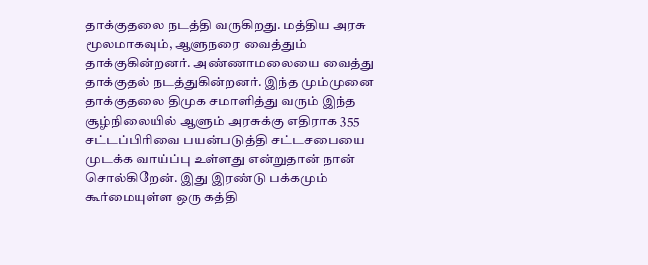தாக்குதலை நடத்தி வருகிறது. மத்திய அரசு மூலமாகவும், ஆளுநரை வைத்தும் தாக்குகின்றனர். அண்ணாமலையை வைத்து தாக்குதல் நடத்துகின்றனர். இந்த மும்முனை தாக்குதலை திமுக சமாளித்து வரும் இந்த சூழ்நிலையில் ஆளும் அரசுக்கு எதிராக 355 சட்டப்பிரிவை பயன்படுத்தி சட்டசபையை முடக்க வாய்ப்பு உள்ளது என்றுதான் நான் சொல்கிறேன். இது இரண்டு பக்கமும் கூர்மையுள்ள ஒரு கத்தி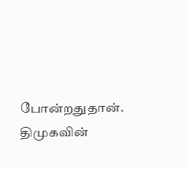போன்றதுதான். திமுகவின்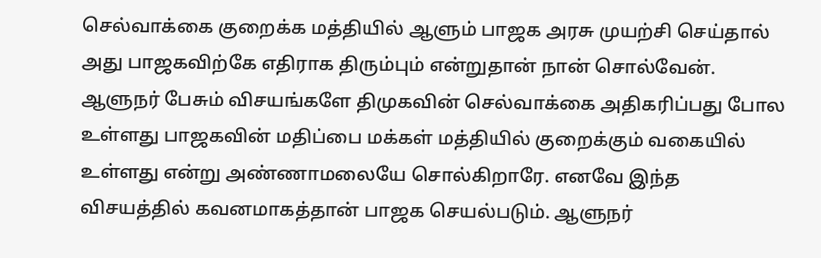செல்வாக்கை குறைக்க மத்தியில் ஆளும் பாஜக அரசு முயற்சி செய்தால் அது பாஜகவிற்கே எதிராக திரும்பும் என்றுதான் நான் சொல்வேன்.
ஆளுநர் பேசும் விசயங்களே திமுகவின் செல்வாக்கை அதிகரிப்பது போல உள்ளது பாஜகவின் மதிப்பை மக்கள் மத்தியில் குறைக்கும் வகையில் உள்ளது என்று அண்ணாமலையே சொல்கிறாரே. எனவே இந்த விசயத்தில் கவனமாகத்தான் பாஜக செயல்படும். ஆளுநர்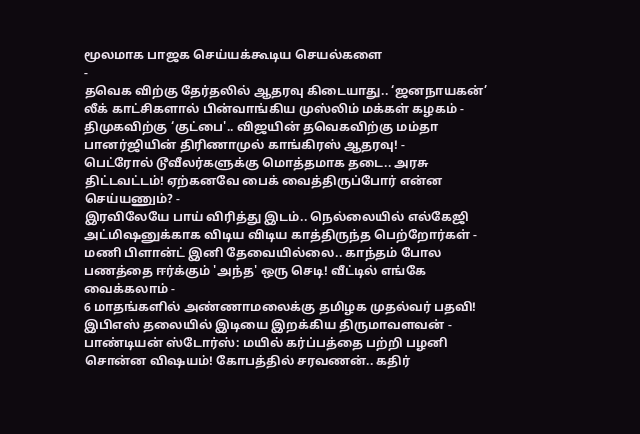மூலமாக பாஜக செய்யக்கூடிய செயல்களை
-
தவெக விற்கு தேர்தலில் ஆதரவு கிடையாது.. ‘ஜனநாயகன்’ லீக் காட்சிகளால் பின்வாங்கிய முஸ்லிம் மக்கள் கழகம் -
திமுகவிற்கு ‘குட்பை'.. விஜயின் தவெகவிற்கு மம்தா பானர்ஜியின் திரிணாமுல் காங்கிரஸ் ஆதரவு! -
பெட்ரோல் டூவீலர்களுக்கு மொத்தமாக தடை.. அரசு திட்டவட்டம்! ஏற்கனவே பைக் வைத்திருப்போர் என்ன செய்யணும்? -
இரவிலேயே பாய் விரித்து இடம்.. நெல்லையில் எல்கேஜி அட்மிஷனுக்காக விடிய விடிய காத்திருந்த பெற்றோர்கள் -
மணி பிளான்ட் இனி தேவையில்லை.. காந்தம் போல பணத்தை ஈர்க்கும் 'அந்த' ஒரு செடி! வீட்டில் எங்கே வைக்கலாம் -
6 மாதங்களில் அண்ணாமலைக்கு தமிழக முதல்வர் பதவி! இபிஎஸ் தலையில் இடியை இறக்கிய திருமாவளவன் -
பாண்டியன் ஸ்டோர்ஸ்: மயில் கர்ப்பத்தை பற்றி பழனி சொன்ன விஷயம்! கோபத்தில் சரவணன்.. கதிர்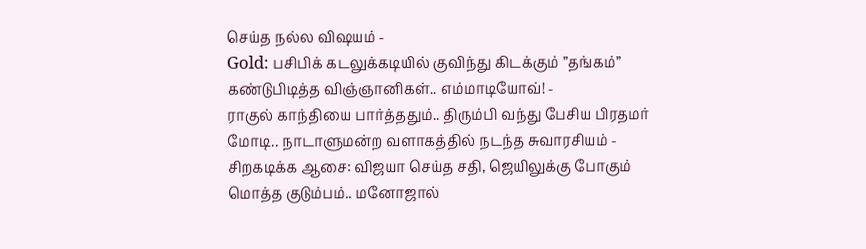செய்த நல்ல விஷயம் -
Gold: பசிபிக் கடலுக்கடியில் குவிந்து கிடக்கும் ”தங்கம்” கண்டுபிடித்த விஞ்ஞானிகள்.. எம்மாடியோவ்! -
ராகுல் காந்தியை பார்த்ததும்.. திரும்பி வந்து பேசிய பிரதமர் மோடி.. நாடாளுமன்ற வளாகத்தில் நடந்த சுவாரசியம் -
சிறகடிக்க ஆசை: விஜயா செய்த சதி, ஜெயிலுக்கு போகும் மொத்த குடும்பம்.. மனோஜால்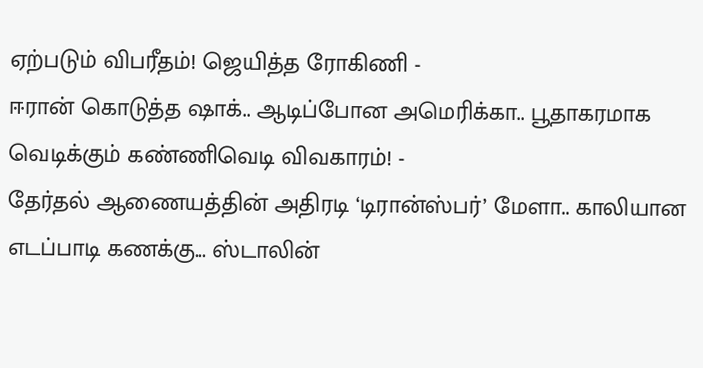ஏற்படும் விபரீதம்! ஜெயித்த ரோகிணி -
ஈரான் கொடுத்த ஷாக்.. ஆடிப்போன அமெரிக்கா.. பூதாகரமாக வெடிக்கும் கண்ணிவெடி விவகாரம்! -
தேர்தல் ஆணையத்தின் அதிரடி ‘டிரான்ஸ்பர்’ மேளா.. காலியான எடப்பாடி கணக்கு... ஸ்டாலின்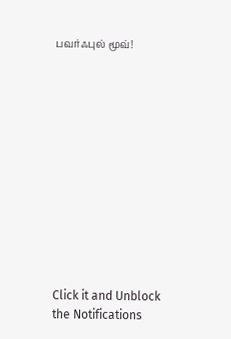பவர்ஃபுல் மூவ்!












Click it and Unblock the Notifications